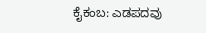ಕೈಕಂಬ: ಎಡಪದವು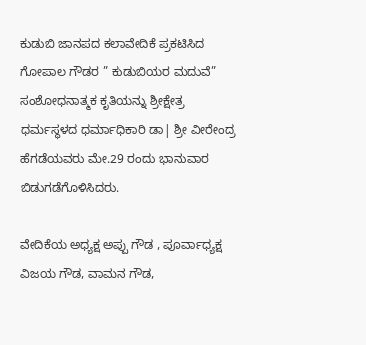ಕುಡುಬಿ ಜಾನಪದ ಕಲಾವೇದಿಕೆ ಪ್ರಕಟಿಸಿದ ಗೋಪಾಲ ಗೌಡರ ” ಕುಡುಬಿಯರ ಮದುವೆ” ಸಂಶೋಧನಾತ್ಮಕ ಕೃತಿಯನ್ನು ಶ್ರೀಕ್ಷೇತ್ರ ಧರ್ಮಸ್ಥಳದ ಧರ್ಮಾಧಿಕಾರಿ ಡಾ| ಶ್ರೀ ವೀರೇಂದ್ರ ಹೆಗಡೆಯವರು ಮೇ.29 ರಂದು ಭಾನುವಾರ ಬಿಡುಗಡೆಗೊಳಿಸಿದರು.

ವೇದಿಕೆಯ ಅಧ್ಯಕ್ಷ ಅಪ್ಪು ಗೌಡ , ಪೂರ್ವಾಧ್ಯಕ್ಷ ವಿಜಯ ಗೌಡ, ವಾಮನ ಗೌಡ,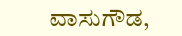ವಾಸುಗೌಡ,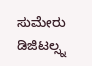ಸುಮೇರು ಡಿಜಿಟಲ್ಸ್ನ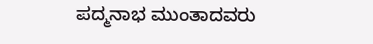ಪದ್ಮನಾಭ ಮುಂತಾದವರು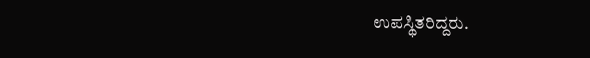ಉಪಸ್ಥಿತರಿದ್ದರು.